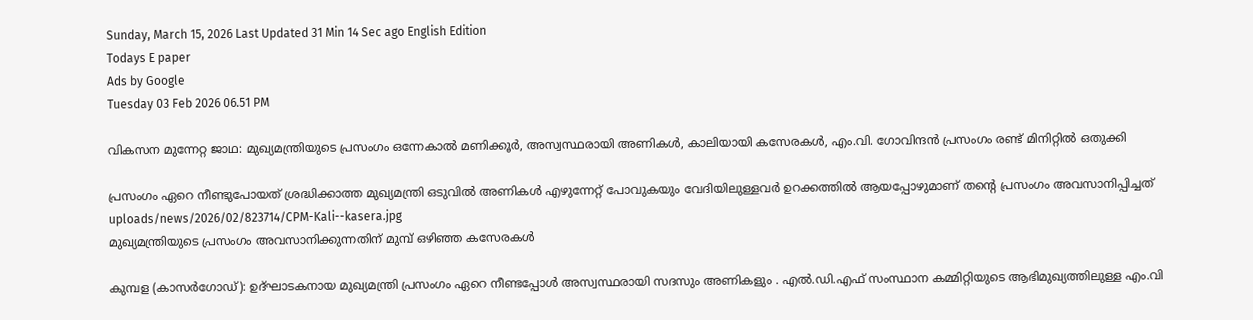Sunday, March 15, 2026 Last Updated 31 Min 14 Sec ago English Edition
Todays E paper
Ads by Google
Tuesday 03 Feb 2026 06.51 PM

വികസന മുന്നേറ്റ ജാഥ: മുഖ്യമന്ത്രിയുടെ പ്രസംഗം ഒന്നേകാല്‍ മണിക്കൂര്‍, അസ്വസ്ഥരായി അണികള്‍, കാലിയായി കസേരകള്‍, എം.വി. ഗോവിന്ദന്‍ പ്രസംഗം രണ്ട് മിനിറ്റിൽ ഒതുക്കി

പ്രസംഗം ഏറെ നീണ്ടുപോയത് ശ്രദ്ധിക്കാത്ത മുഖ്യമന്ത്രി ഒടുവിൽ അണികൾ എഴുന്നേറ്റ് പോവുകയും വേദിയിലുള്ളവർ ഉറക്കത്തിൽ ആയപ്പോഴുമാണ് തന്റെ പ്രസംഗം അവസാനിപ്പിച്ചത്
uploads/news/2026/02/823714/CPM-Kali--kasera.jpg
മുഖ്യമന്ത്രിയുടെ പ്രസംഗം അവസാനിക്കുന്നതിന് മുമ്പ് ഒഴിഞ്ഞ കസേരകൾ

കുമ്പള (കാസർഗോഡ്): ഉദ്ഘാടകനായ മുഖ്യമന്ത്രി പ്രസംഗം ഏറെ നീണ്ടപ്പോൾ അസ്വസ്ഥരായി സദസും അണികളും . എല്‍.ഡി.എഫ് സംസ്ഥാന കമ്മിറ്റിയുടെ ആഭിമുഖ്യത്തിലുള്ള എം.വി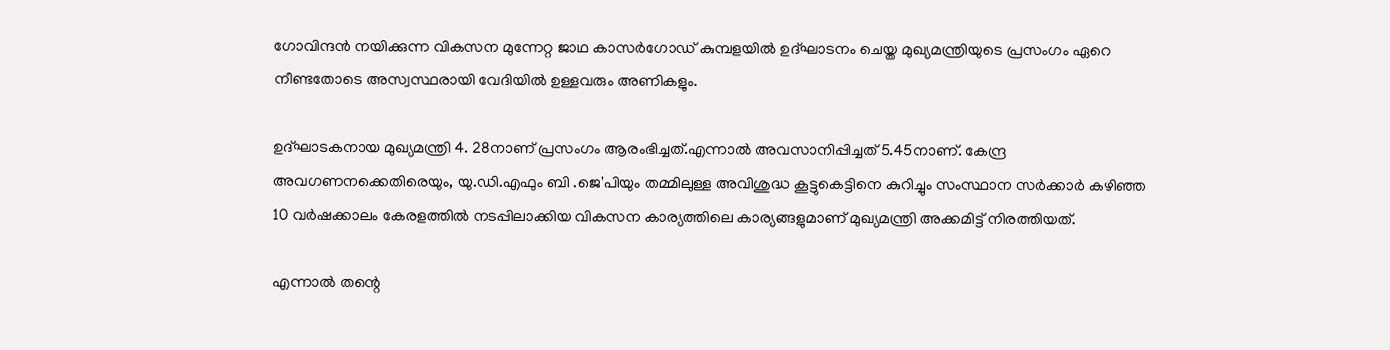ഗോവിന്ദൻ നയിക്കുന്ന വികസന മുന്നേറ്റ ജാഥ കാസർഗോഡ് കുമ്പളയിൽ ഉദ്ഘാടനം ചെയ്ത മുഖ്യമന്ത്രിയുടെ പ്രസംഗം ഏറെ നീണ്ടതോടെ അസ്വസ്ഥരായി വേദിയിൽ ഉള്ളവരും അണികളും.

ഉദ്ഘാടകനായ മുഖ്യമന്ത്രി 4. 28നാണ് പ്രസംഗം ആരംഭിച്ചത്.എന്നാൽ അവസാനിപ്പിച്ചത് 5.45നാണ്. കേന്ദ്ര അവഗണനക്കെതിരെയും, യു.ഡി.എഫും ബി .ജെ'പിയും തമ്മിലുള്ള അവിശുദ്ധ കൂട്ടുകെട്ടിനെ കുറിച്ചും സംസ്ഥാന സർക്കാർ കഴിഞ്ഞ 10 വർഷക്കാലം കേരളത്തിൽ നടപ്പിലാക്കിയ വികസന കാര്യത്തിലെ കാര്യങ്ങളുമാണ് മുഖ്യമന്ത്രി അക്കമിട്ട് നിരത്തിയത്.

എന്നാൽ തന്റെ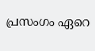പ്രസംഗം ഏറെ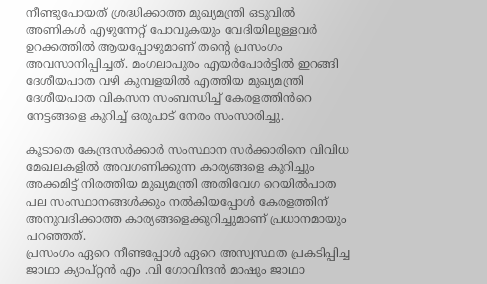നീണ്ടുപോയത് ശ്രദ്ധിക്കാത്ത മുഖ്യമന്ത്രി ഒടുവിൽ അണികൾ എഴുന്നേറ്റ് പോവുകയും വേദിയിലുള്ളവർ ഉറക്കത്തിൽ ആയപ്പോഴുമാണ് തന്റെ പ്രസംഗം അവസാനിപ്പിച്ചത്. മംഗലാപുരം എയർപോർട്ടിൽ ഇറങ്ങി ദേശീയപാത വഴി കുമ്പളയിൽ എത്തിയ മുഖ്യമന്ത്രി ദേശീയപാത വികസന സംബന്ധിച്ച് കേരളത്തിൻറെ നേട്ടങ്ങളെ കുറിച്ച് ഒരുപാട് നേരം സംസാരിച്ചു.

കൂടാതെ കേന്ദ്രസർക്കാർ സംസ്ഥാന സർക്കാരിനെ വിവിധ മേഖലകളിൽ അവഗണിക്കുന്ന കാര്യങ്ങളെ കുറിച്ചും അക്കമിട്ട് നിരത്തിയ മുഖ്യമന്ത്രി അതിവേഗ റെയിൽപാത പല സംസ്ഥാനങ്ങൾക്കും നൽകിയപ്പോൾ കേരളത്തിന് അനുവദിക്കാത്ത കാര്യങ്ങളെക്കുറിച്ചുമാണ് പ്രധാനമായും പറഞ്ഞത്.
പ്രസംഗം ഏറെ നീണ്ടപ്പോൾ ഏറെ അസ്വസ്ഥത പ്രകടിപ്പിച്ച ജാഥാ ക്യാപ്റ്റൻ എം .വി ഗോവിന്ദൻ മാഷും ജാഥാ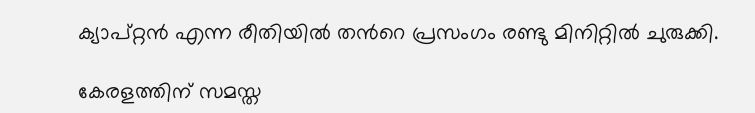ക്യാപ്റ്റൻ എന്ന രീതിയിൽ തൻറെ പ്രസംഗം രണ്ടു മിനിറ്റിൽ ചുരുക്കി.

കേരളത്തിന് സമസ്ത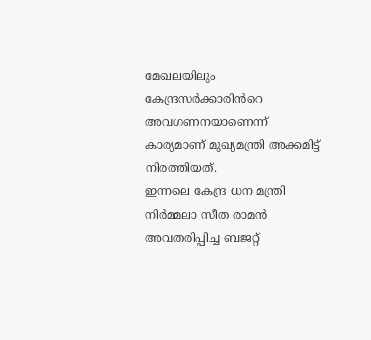മേഖലയിലും കേന്ദ്രസർക്കാരിൻറെ അവഗണനയാണെന്ന് കാര്യമാണ് മുഖ്യമന്ത്രി അക്കമിട്ട് നിരത്തിയത്.
ഇന്നലെ കേന്ദ്ര ധന മന്ത്രി നിർമ്മലാ സീത രാമൻ അവതരിപ്പിച്ച ബജറ്റ്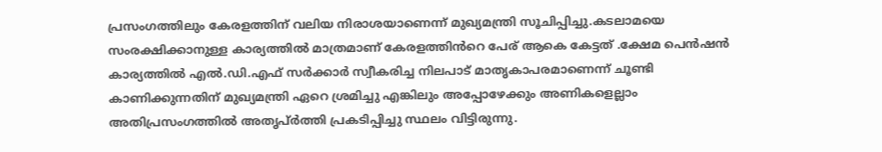പ്രസംഗത്തിലും കേരളത്തിന് വലിയ നിരാശയാണെന്ന് മുഖ്യമന്ത്രി സൂചിപ്പിച്ചു.കടലാമയെ സംരക്ഷിക്കാനുള്ള കാര്യത്തിൽ മാത്രമാണ് കേരളത്തിൻറെ പേര് ആകെ കേട്ടത് .ക്ഷേമ പെൻഷൻ കാര്യത്തിൽ എൽ.ഡി.എഫ് സർക്കാർ സ്വീകരിച്ച നിലപാട് മാതൃകാപരമാണെന്ന് ചൂണ്ടി കാണിക്കുന്നതിന് മുഖ്യമന്ത്രി ഏറെ ശ്രമിച്ചു എങ്കിലും അപ്പോഴേക്കും അണികളെല്ലാം അതിപ്രസംഗത്തിൽ അതൃപ്ർത്തി പ്രകടിപ്പിച്ചു സ്ഥലം വിട്ടിരുന്നു.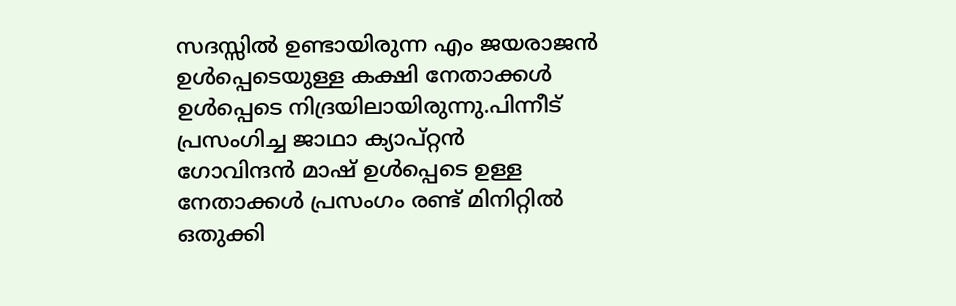സദസ്സിൽ ഉണ്ടായിരുന്ന എം ജയരാജൻ ഉൾപ്പെടെയുള്ള കക്ഷി നേതാക്കൾ ഉൾപ്പെടെ നിദ്രയിലായിരുന്നു.പിന്നീട് പ്രസംഗിച്ച ജാഥാ ക്യാപ്റ്റൻ
ഗോവിന്ദൻ മാഷ് ഉൾപ്പെടെ ഉള്ള നേതാക്കൾ പ്രസംഗം രണ്ട് മിനിറ്റിൽ ഒതുക്കി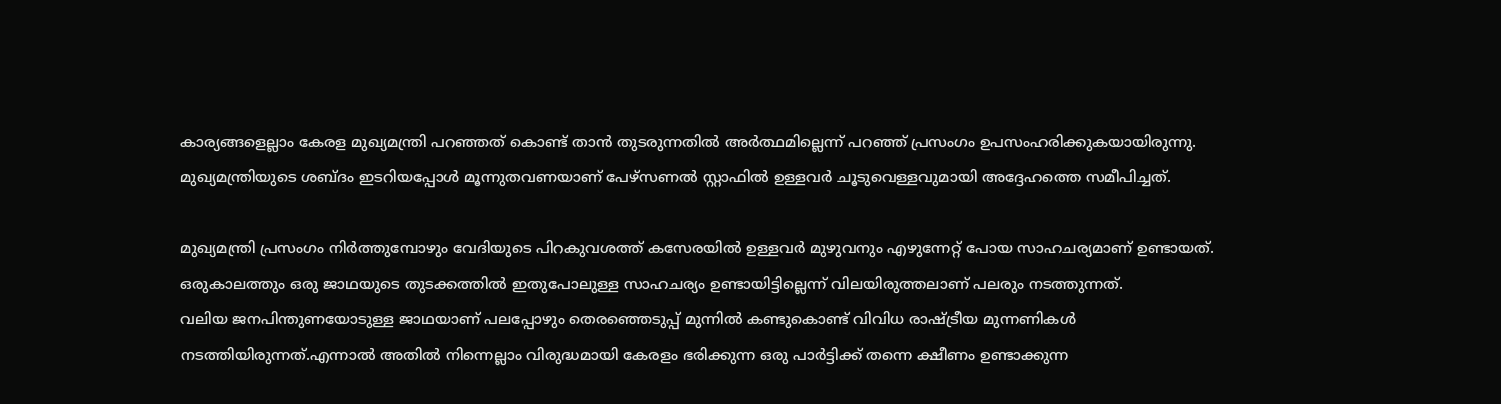കാര്യങ്ങളെല്ലാം കേരള മുഖ്യമന്ത്രി പറഞ്ഞത് കൊണ്ട് താൻ തുടരുന്നതിൽ അർത്ഥമില്ലെന്ന് പറഞ്ഞ് പ്രസംഗം ഉപസംഹരിക്കുകയായിരുന്നു. മുഖ്യമന്ത്രിയുടെ ശബ്ദം ഇടറിയപ്പോൾ മൂന്നുതവണയാണ് പേഴ്സണൽ സ്റ്റാഫിൽ ഉള്ളവർ ചൂടുവെള്ളവുമായി അദ്ദേഹത്തെ സമീപിച്ചത്.

മുഖ്യമന്ത്രി പ്രസംഗം നിർത്തുമ്പോഴും വേദിയുടെ പിറകുവശത്ത് കസേരയിൽ ഉള്ളവർ മുഴുവനും എഴുന്നേറ്റ് പോയ സാഹചര്യമാണ് ഉണ്ടായത്.
ഒരുകാലത്തും ഒരു ജാഥയുടെ തുടക്കത്തിൽ ഇതുപോലുള്ള സാഹചര്യം ഉണ്ടായിട്ടില്ലെന്ന് വിലയിരുത്തലാണ് പലരും നടത്തുന്നത്.
വലിയ ജനപിന്തുണയോടുള്ള ജാഥയാണ് പലപ്പോഴും തെരഞ്ഞെടുപ്പ് മുന്നിൽ കണ്ടുകൊണ്ട് വിവിധ രാഷ്ട്രീയ മുന്നണികൾ നടത്തിയിരുന്നത്.എന്നാൽ അതിൽ നിന്നെല്ലാം വിരുദ്ധമായി കേരളം ഭരിക്കുന്ന ഒരു പാർട്ടിക്ക് തന്നെ ക്ഷീണം ഉണ്ടാക്കുന്ന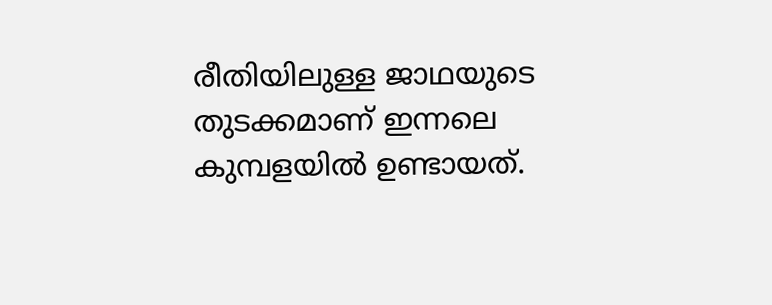രീതിയിലുള്ള ജാഥയുടെ തുടക്കമാണ് ഇന്നലെ കുമ്പളയിൽ ഉണ്ടായത്.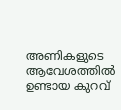അണികളുടെ ആവേശത്തിൽ ഉണ്ടായ കുറവ്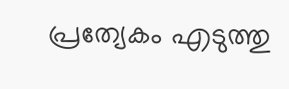പ്രത്യേകം എടുത്തു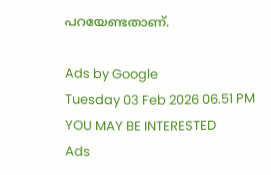പറയേണ്ടതാണ്.

Ads by Google
Tuesday 03 Feb 2026 06.51 PM
YOU MAY BE INTERESTED
Ads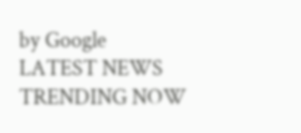by Google
LATEST NEWS
TRENDING NOW